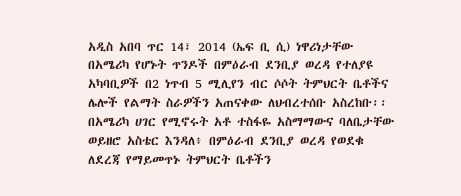አዲስ አበባ ጥር 14፣ 2014 (ኤፍ ቢ ሲ) ነዋሪነታቸው በአሜሪካ የሆኑት ጥንዶች በምዕራብ ደንቢያ ወረዳ የተለያዩ አካባቢዎች በ2 ነጥብ 5 ሚሊየን ብር ሶሶት ትምህርት ቤቶችና ሌሎች የልማት ስራዎችን አጠናቀው ለህብረተሰቡ አስረከቡ፡፡
በአሜሪካ ሀገር የሚኖሩት አቶ ተስፋዬ አስማማውና ባለቤታቸው ወይዘሮ አስቴር እንዳለ፥ በምዕራብ ደንቢያ ወረዳ የወደቁ ለደረጃ የማይመጥኑ ትምህርት ቤቶችን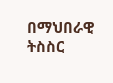በማህበራዊ ትስስር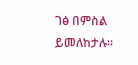ገፅ በምስል ይመለከታሉ።